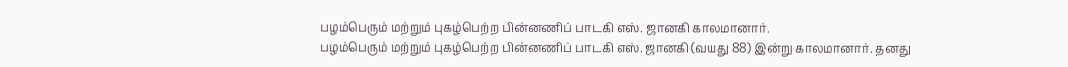பழம்பெரும் மற்றும் புகழ்பெற்ற பின்னணிப் பாடகி எஸ். ஜானகி காலமானார்.
பழம்பெரும் மற்றும் புகழ்பெற்ற பின்னணிப் பாடகி எஸ். ஜானகி (வயது 88) இன்று காலமானார். தனது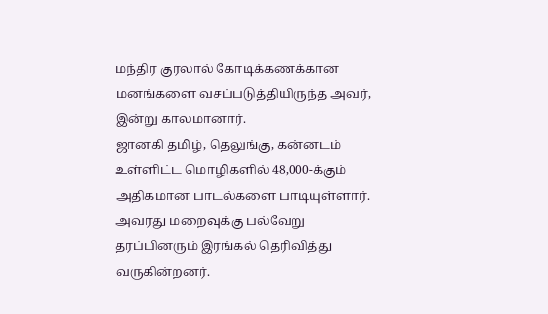மந்திர குரலால் கோடிக்கணக்கான மனங்களை வசப்படுத்தியிருந்த அவர், இன்று காலமானார்.
ஜானகி தமிழ், தெலுங்கு, கன்னடம் உள்ளிட்ட மொழிகளில் 48,000-க்கும் அதிகமான பாடல்களை பாடியுள்ளார். அவரது மறைவுக்கு பல்வேறு தரப்பினரும் இரங்கல் தெரிவித்து வருகின்றனர்.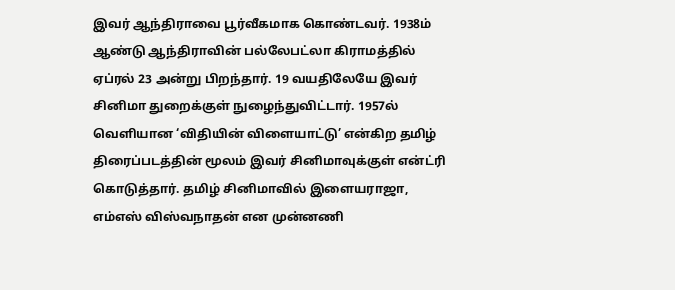இவர் ஆந்திராவை பூர்வீகமாக கொண்டவர். 1938ம் ஆண்டு ஆந்திராவின் பல்லேபட்லா கிராமத்தில் ஏப்ரல் 23 அன்று பிறந்தார். 19 வயதிலேயே இவர் சினிமா துறைக்குள் நுழைந்துவிட்டார். 1957ல் வெளியான ‘விதியின் விளையாட்டு’ என்கிற தமிழ் திரைப்படத்தின் மூலம் இவர் சினிமாவுக்குள் என்ட்ரி கொடுத்தார். தமிழ் சினிமாவில் இளையராஜா, எம்எஸ் விஸ்வநாதன் என முன்னணி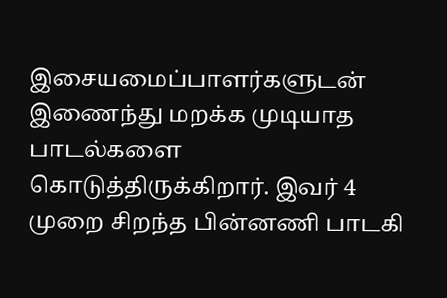இசையமைப்பாளர்களுடன் இணைந்து மறக்க முடியாத பாடல்களை கொடுத்திருக்கிறார். இவர் 4 முறை சிறந்த பின்னணி பாடகி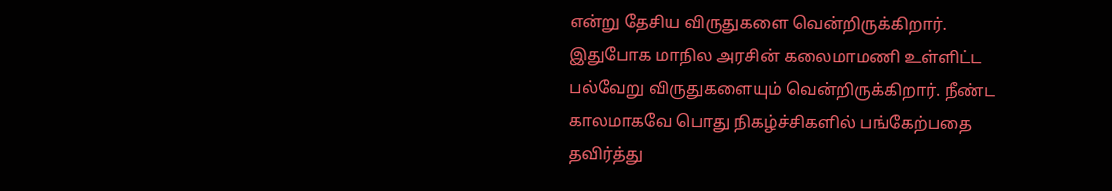என்று தேசிய விருதுகளை வென்றிருக்கிறார். இதுபோக மாநில அரசின் கலைமாமணி உள்ளிட்ட பல்வேறு விருதுகளையும் வென்றிருக்கிறார். நீண்ட காலமாகவே பொது நிகழ்ச்சிகளில் பங்கேற்பதை தவிர்த்து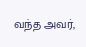வந்த அவர்,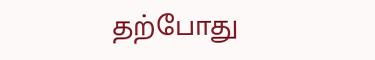தற்போது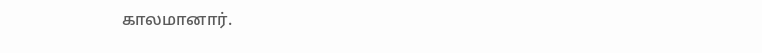காலமானார்.